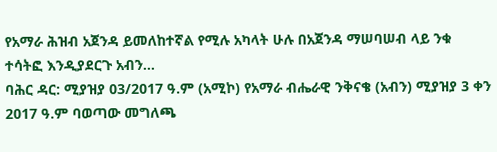የአማራ ሕዝብ አጀንዳ ይመለከተኛል የሚሉ አካላት ሁሉ በአጀንዳ ማሠባሠብ ላይ ንቁ ተሳትፎ እንዲያደርጉ አብን...
ባሕር ዳር: ሚያዝያ 03/2017 ዓ.ም (አሚኮ) የአማራ ብሔራዊ ንቅናቄ (አብን) ሚያዝያ 3 ቀን 2017 ዓ.ም ባወጣው መግለጫ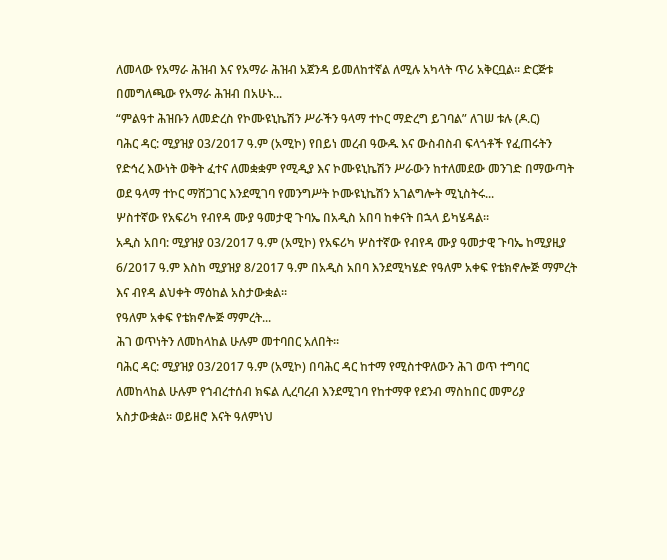ለመላው የአማራ ሕዝብ እና የአማራ ሕዝብ አጀንዳ ይመለከተኛል ለሚሉ አካላት ጥሪ አቅርቧል። ድርጅቱ በመግለጫው የአማራ ሕዝብ በአሁኑ...
“ምልዓተ ሕዝቡን ለመድረስ የኮሙዩኒኬሽን ሥራችን ዓላማ ተኮር ማድረግ ይገባል” ለገሠ ቱሉ (ዶ.ር)
ባሕር ዳር: ሚያዝያ 03/2017 ዓ.ም (አሚኮ) የበይነ መረብ ዓውዱ እና ውስብስብ ፍላጎቶች የፈጠሩትን የድኅረ እውነት ወቅት ፈተና ለመቋቋም የሚዲያ እና ኮሙዩኒኬሽን ሥራውን ከተለመደው መንገድ በማውጣት ወደ ዓላማ ተኮር ማሸጋገር እንደሚገባ የመንግሥት ኮሙዩኒኬሽን አገልግሎት ሚኒስትሩ...
ሦስተኛው የአፍሪካ የብየዳ ሙያ ዓመታዊ ጉባኤ በአዲስ አበባ ከቀናት በኋላ ይካሄዳል።
አዲስ አበባ: ሚያዝያ 03/2017 ዓ.ም (አሚኮ) የአፍሪካ ሦስተኛው የብየዳ ሙያ ዓመታዊ ጉባኤ ከሚያዚያ 6/2017 ዓ.ም እስከ ሚያዝያ 8/2017 ዓ.ም በአዲስ አበባ እንደሚካሄድ የዓለም አቀፍ የቴክኖሎጅ ማምረት እና ብየዳ ልህቀት ማዕከል አስታውቋል።
የዓለም አቀፍ የቴክኖሎጅ ማምረት...
ሕገ ወጥነትን ለመከላከል ሁሉም መተባበር አለበት።
ባሕር ዳር: ሚያዝያ 03/2017 ዓ.ም (አሚኮ) በባሕር ዳር ከተማ የሚስተዋለውን ሕገ ወጥ ተግባር ለመከላከል ሁሉም የኀብረተሰብ ክፍል ሊረባረብ እንደሚገባ የከተማዋ የደንብ ማስከበር መምሪያ አስታውቋል። ወይዘሮ እናት ዓለምነህ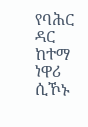የባሕር ዳር ከተማ ነዋሪ ሲኾኑ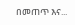በመጠጥ እና...